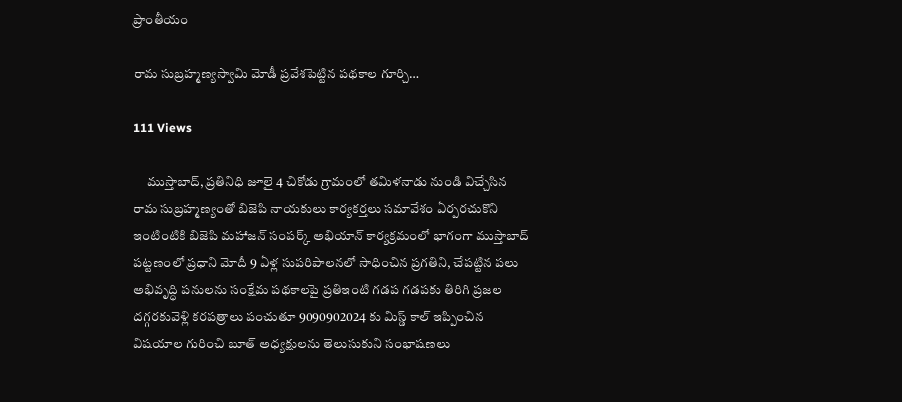ప్రాంతీయం

రామ సుబ్రహ్మణ్యస్వామి మోడీ ప్రవేశపెట్టిన పథకాల గూర్చి…

111 Views

     ముస్తాబాద్, ప్రతినిధి జూలై 4 చికోడు గ్రామంలో తమిళనాడు నుండి విచ్చేసిన రామ సుబ్రహ్మణ్యంతో బిజెపి నాయకులు కార్యకర్తలు సమావేశం ఏర్పరచుకొని ఇంటింటికి బిజెపి మహాజన్ సంపర్క్ అభియాన్ కార్యక్రమంలో భాగంగా ముస్తాబాద్ పట్టణంలో ప్రధాని మోదీ 9 ఏళ్ల సుపరిపాలనలో సాధించిన ప్రగతిని, చేపట్టిన పలు అభివృద్ధి పనులను సంక్షేమ పథకాలపై ప్రతిఇంటి గడప గడపకు తిరిగి ప్రజల దగ్గరకువెళ్లి కరపత్రాలు పంచుతూ 9090902024 కు మిస్డ్ కాల్ ఇప్పించిన విషయాల గురించి బూత్ అధ్యక్షులను తెలుసుకుని సంభాషణలు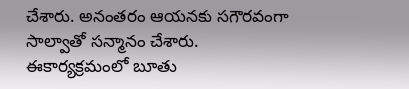చేశారు. అనంతరం ఆయనకు సగౌరవంగా సాల్వాతో సన్మానం చేశారు. ఈకార్యక్రమంలో బూతు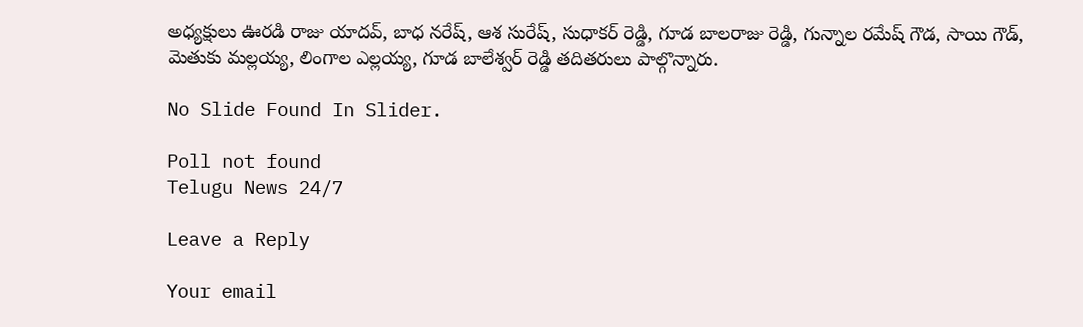అధ్యక్షులు ఊరడి రాజు యాదవ్, బాధ నరేష్, ఆశ సురేష్, సుధాకర్ రెడ్డి, గూడ బాలరాజు రెడ్డి, గున్నాల రమేష్ గౌడ, సాయి గౌడ్, మెతుకు మల్లయ్య, లింగాల ఎల్లయ్య, గూడ బాలేశ్వర్ రెడ్డి తదితరులు పాల్గొన్నారు.

No Slide Found In Slider.

Poll not found
Telugu News 24/7

Leave a Reply

Your email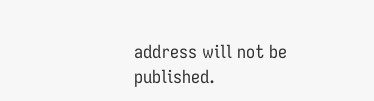address will not be published.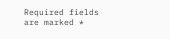Required fields are marked *